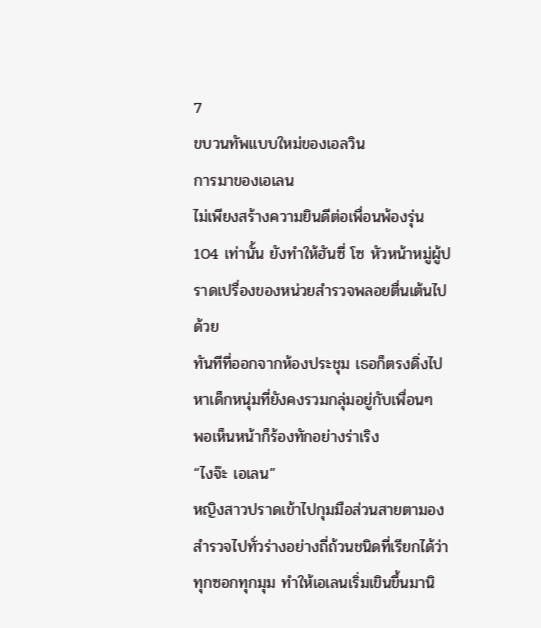7
ขบวนทัพแบบใหม่ของเอลวิน
การมาของเอเลน
ไม่เพียงสร้างความยินดีต่อเพื่อนพ้องรุ่น 104 เท่านั้น ยังทำให้ฮันซี่ โซ หัวหน้าหมู่ผู้ปราดเปรื่องของหน่วยสำรวจพลอยตื่นเต้นไปด้วย
ทันทีที่ออกจากห้องประชุม เธอก็ตรงดิ่งไปหาเด็กหนุ่มที่ยังคงรวมกลุ่มอยู่กับเพื่อนๆ
พอเห็นหน้าก็ร้องทักอย่างร่าเริง
“ไงจ๊ะ เอเลน”
หญิงสาวปราดเข้าไปกุมมือส่วนสายตามองสำรวจไปทั่วร่างอย่างถี่ถ้วนชนิดที่เรียกได้ว่า
ทุกซอกทุกมุม ทำให้เอเลนเริ่มเขินขึ้นมานิ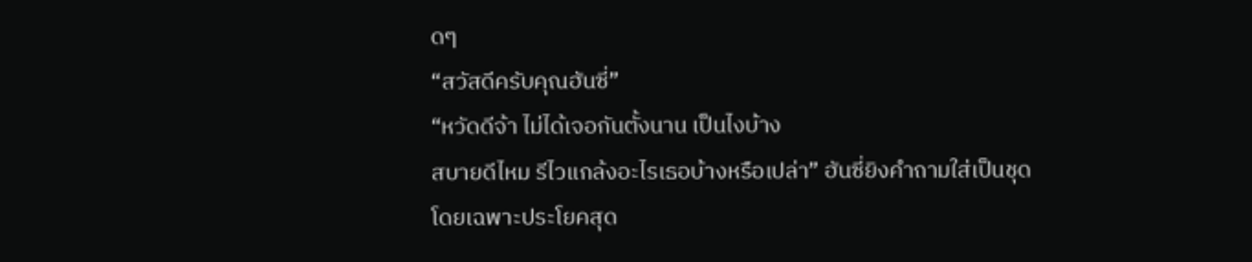ดๆ
“สวัสดีครับคุณฮันซี่”
“หวัดดีจ้า ไม่ได้เจอกันตั้งนาน เป็นไงบ้าง
สบายดีไหม รีไวแกล้งอะไรเธอบ้างหรือเปล่า” ฮันซี่ยิงคำถามใส่เป็นชุด
โดยเฉพาะประโยคสุด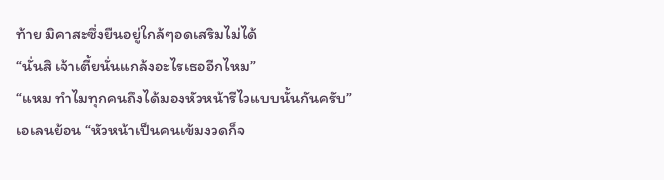ท้าย มิคาสะซึ่งยืนอยู่ใกล้ๆอดเสริมไม่ได้
“นั่นสิ เจ้าเตี้ยนั่นแกล้งอะไรเธออีกไหม”
“แหม ทำไมทุกคนถึงได้มองหัวหน้ารีไวแบบนั้นกันครับ”
เอเลนย้อน “หัวหน้าเป็นคนเข้มงวดก็จ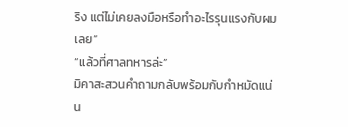ริง แต่ไม่เคยลงมือหรือทำอะไรรุนแรงกับผมเลย”
“แล้วที่ศาลทหารล่ะ”
มิคาสะสวนคำถามกลับพร้อมกับกำหมัดแน่น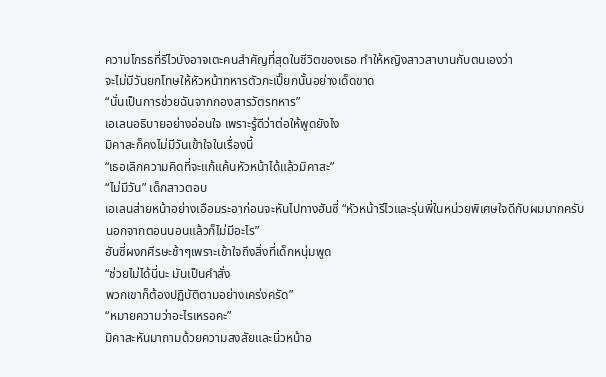ความโกรธที่รีไวบังอาจเตะคนสำคัญที่สุดในชีวิตของเธอ ทำให้หญิงสาวสาบานกับตนเองว่า
จะไม่มีวันยกโทษให้หัวหน้าทหารตัวกะเปี๊ยกนั้นอย่างเด็ดขาด
“นั่นเป็นการช่วยฉันจากกองสารวัตรทหาร”
เอเลนอธิบายอย่างอ่อนใจ เพราะรู้ดีว่าต่อให้พูดยังไง
มิคาสะก็คงไม่มีวันเข้าใจในเรื่องนี้
“เธอเลิกความคิดที่จะแก้แค้นหัวหน้าได้แล้วมิคาสะ”
“ไม่มีวัน” เด็กสาวตอบ
เอเลนส่ายหน้าอย่างเอือมระอาก่อนจะหันไปทางฮันซี่ “หัวหน้ารีไวและรุ่นพี่ในหน่วยพิเศษใจดีกับผมมากครับ
นอกจากตอนนอนแล้วก็ไม่มีอะไร”
ฮันซี่ผงกศีรษะช้าๆเพราะเข้าใจถึงสิ่งที่เด็กหนุ่มพูด
“ช่วยไม่ได้นี่นะ มันเป็นคำสั่ง
พวกเขาก็ต้องปฏิบัติตามอย่างเคร่งครัด”
“หมายความว่าอะไรเหรอคะ”
มิคาสะหันมาถามด้วยความสงสัยและนิ่วหน้าอ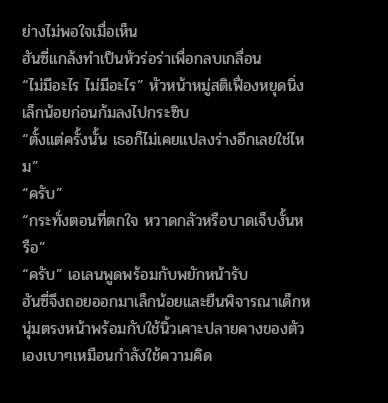ย่างไม่พอใจเมื่อเห็น
ฮันซี่แกล้งทำเป็นหัวร่อร่าเพื่อกลบเกลื่อน
“ไม่มีอะไร ไม่มีอะไร” หัวหน้าหมู่สติเฟื่องหยุดนิ่งเล็กน้อยก่อนก้มลงไปกระซิบ
“ตั้งแต่ครั้งนั้น เธอก็ไม่เคยแปลงร่างอีกเลยใช่ไหม”
“ครับ”
“กระทั่งตอนที่ตกใจ หวาดกลัวหรือบาดเจ็บงั้นหรือ”
“ครับ” เอเลนพูดพร้อมกับพยักหน้ารับ
ฮันซี่จึงถอยออกมาเล็กน้อยและยืนพิจารณาเด็กหนุ่มตรงหน้าพร้อมกับใช้นิ้วเคาะปลายคางของตัวเองเบาๆเหมือนกำลังใช้ความคิด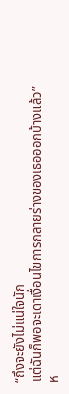“ถึงจะยังไม่แน่ใจนัก
แต่ฉันก็พอจะเดาเงื่อนไขการกลายร่างของเธอออกบ้างแล้ว”
ห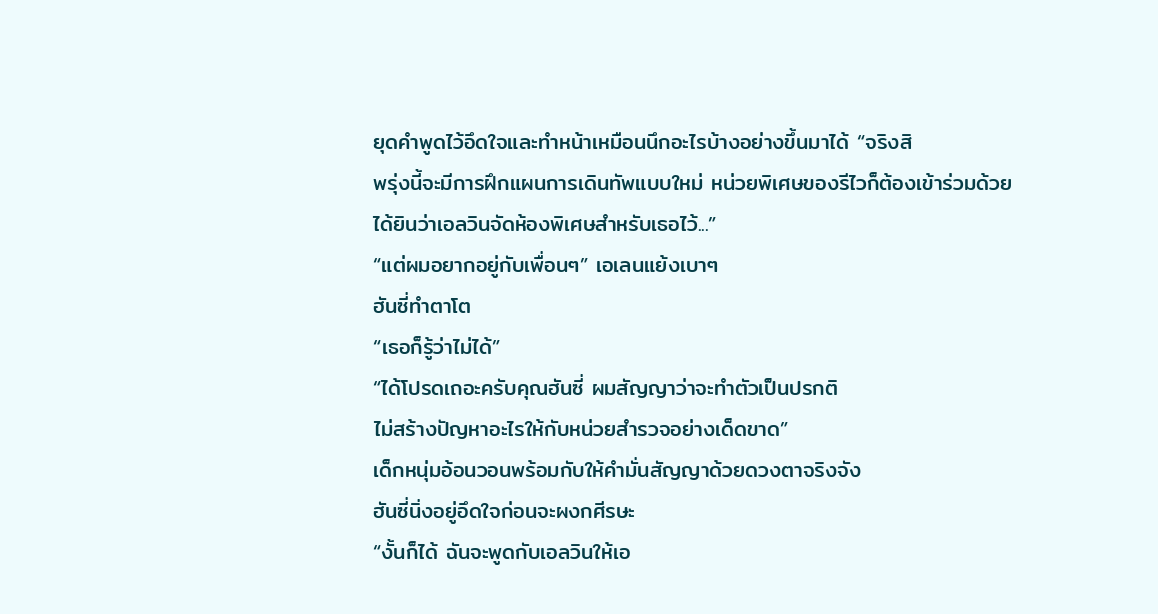ยุดคำพูดไว้อึดใจและทำหน้าเหมือนนึกอะไรบ้างอย่างขึ้นมาได้ “จริงสิ
พรุ่งนี้จะมีการฝึกแผนการเดินทัพแบบใหม่ หน่วยพิเศษของรีไวก็ต้องเข้าร่วมด้วย
ได้ยินว่าเอลวินจัดห้องพิเศษสำหรับเธอไว้...”
“แต่ผมอยากอยู่กับเพื่อนๆ” เอเลนแย้งเบาๆ
ฮันซี่ทำตาโต
“เธอก็รู้ว่าไม่ได้”
“ได้โปรดเถอะครับคุณฮันซี่ ผมสัญญาว่าจะทำตัวเป็นปรกติ
ไม่สร้างปัญหาอะไรให้กับหน่วยสำรวจอย่างเด็ดขาด”
เด็กหนุ่มอ้อนวอนพร้อมกับให้คำมั่นสัญญาด้วยดวงตาจริงจัง
ฮันซี่นิ่งอยู่อึดใจก่อนจะผงกศีรษะ
“งั้นก็ได้ ฉันจะพูดกับเอลวินให้เอ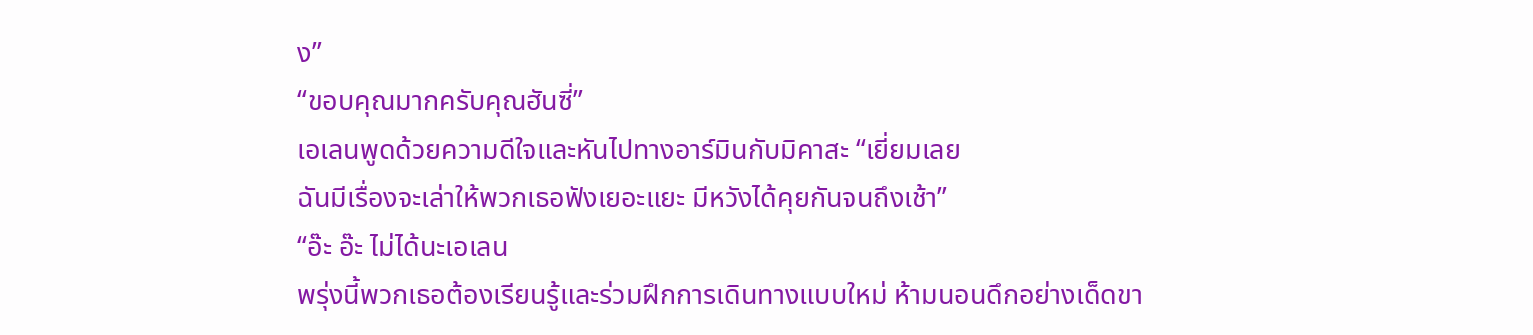ง”
“ขอบคุณมากครับคุณฮันซี่”
เอเลนพูดด้วยความดีใจและหันไปทางอาร์มินกับมิคาสะ “เยี่ยมเลย
ฉันมีเรื่องจะเล่าให้พวกเธอฟังเยอะแยะ มีหวังได้คุยกันจนถึงเช้า”
“อ๊ะ อ๊ะ ไม่ได้นะเอเลน
พรุ่งนี้พวกเธอต้องเรียนรู้และร่วมฝึกการเดินทางแบบใหม่ ห้ามนอนดึกอย่างเด็ดขา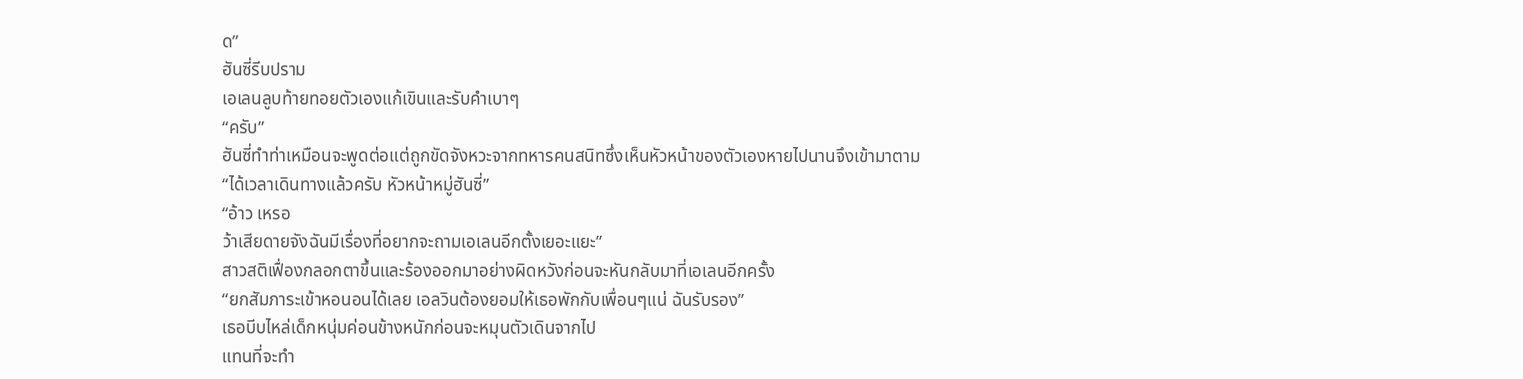ด”
ฮันซี่รีบปราม
เอเลนลูบท้ายทอยตัวเองแก้เขินและรับคำเบาๆ
“ครับ”
ฮันซี่ทำท่าเหมือนจะพูดต่อแต่ถูกขัดจังหวะจากทหารคนสนิทซึ่งเห็นหัวหน้าของตัวเองหายไปนานจึงเข้ามาตาม
“ได้เวลาเดินทางแล้วครับ หัวหน้าหมู่ฮันซี่”
“อ้าว เหรอ
ว้าเสียดายจังฉันมีเรื่องที่อยากจะถามเอเลนอีกตั้งเยอะแยะ”
สาวสติเฟื่องกลอกตาขึ้นและร้องออกมาอย่างผิดหวังก่อนจะหันกลับมาที่เอเลนอีกครั้ง
“ยกสัมภาระเข้าหอนอนได้เลย เอลวินต้องยอมให้เธอพักกับเพื่อนๆแน่ ฉันรับรอง”
เธอบีบไหล่เด็กหนุ่มค่อนข้างหนักก่อนจะหมุนตัวเดินจากไป
แทนที่จะทำ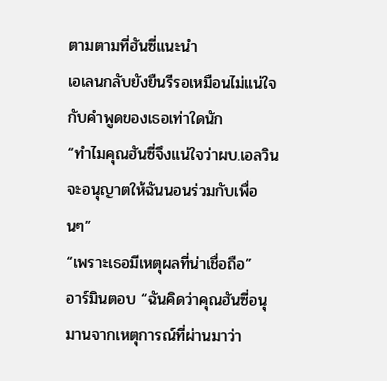ตามตามที่ฮันซี่แนะนำ
เอเลนกลับยังยืนรีรอเหมือนไม่แน่ใจกับคำพูดของเธอเท่าใดนัก
“ทำไมคุณฮันซี่จึงแน่ใจว่าผบ.เอลวินจะอนุญาตให้ฉันนอนร่วมกับเพื่อนๆ”
“เพราะเธอมีเหตุผลที่น่าเชื่อถือ”
อาร์มินตอบ “ฉันคิดว่าคุณฮันซี่อนุมานจากเหตุการณ์ที่ผ่านมาว่า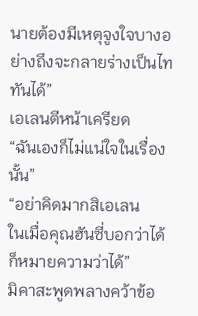นายต้องมีเหตุจูงใจบางอย่างถึงจะกลายร่างเป็นไททันได้”
เอเลนตีหน้าเครียด
“ฉันเองก็ไม่แน่ใจในเรื่องนั้น”
“อย่าคิดมากสิเอเลน
ในเมื่อคุณฮันซี่บอกว่าได้ ก็หมายความว่าได้”
มิคาสะพูดพลางคว้าข้อ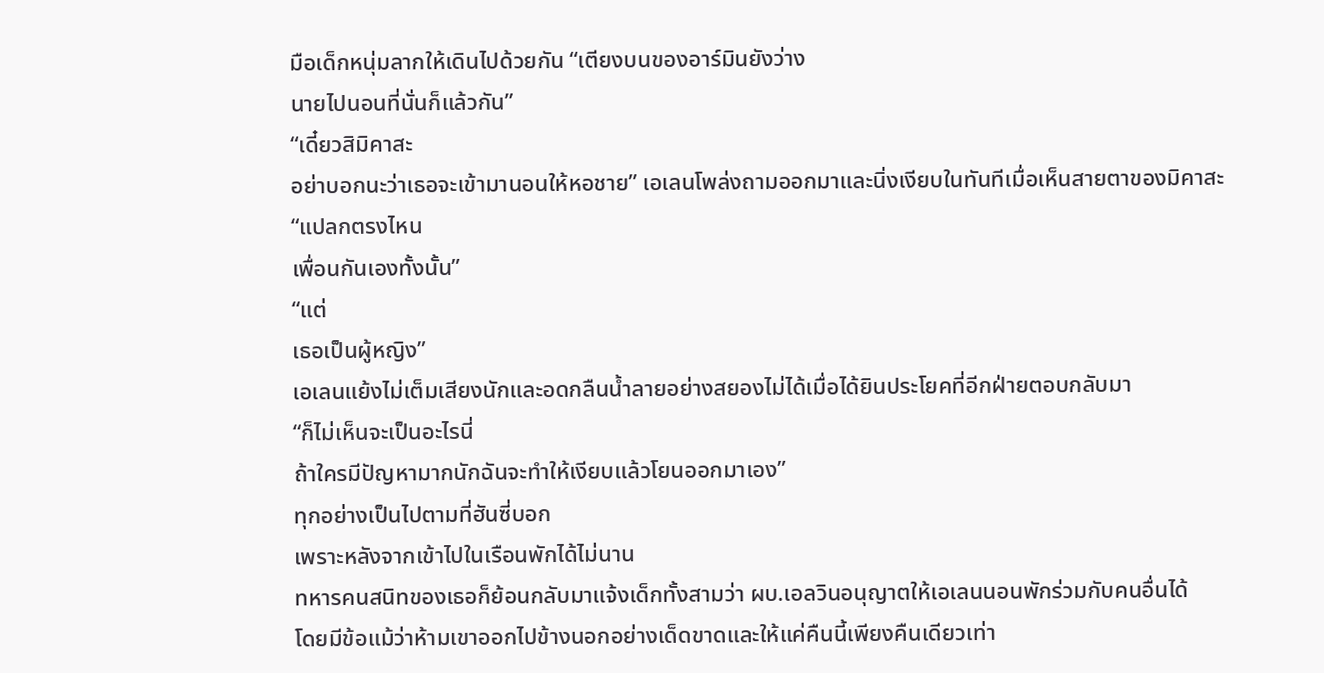มือเด็กหนุ่มลากให้เดินไปด้วยกัน “เตียงบนของอาร์มินยังว่าง
นายไปนอนที่นั่นก็แล้วกัน”
“เดี๋ยวสิมิคาสะ
อย่าบอกนะว่าเธอจะเข้ามานอนให้หอชาย” เอเลนโพล่งถามออกมาและนิ่งเงียบในทันทีเมื่อเห็นสายตาของมิคาสะ
“แปลกตรงไหน
เพื่อนกันเองทั้งนั้น”
“แต่
เธอเป็นผู้หญิง”
เอเลนแย้งไม่เต็มเสียงนักและอดกลืนน้ำลายอย่างสยองไม่ได้เมื่อได้ยินประโยคที่อีกฝ่ายตอบกลับมา
“ก็ไม่เห็นจะเป็นอะไรนี่
ถ้าใครมีปัญหามากนักฉันจะทำให้เงียบแล้วโยนออกมาเอง”
ทุกอย่างเป็นไปตามที่ฮันซี่บอก
เพราะหลังจากเข้าไปในเรือนพักได้ไม่นาน
ทหารคนสนิทของเธอก็ย้อนกลับมาแจ้งเด็กทั้งสามว่า ผบ.เอลวินอนุญาตให้เอเลนนอนพักร่วมกับคนอื่นได้
โดยมีข้อแม้ว่าห้ามเขาออกไปข้างนอกอย่างเด็ดขาดและให้แค่คืนนี้เพียงคืนเดียวเท่า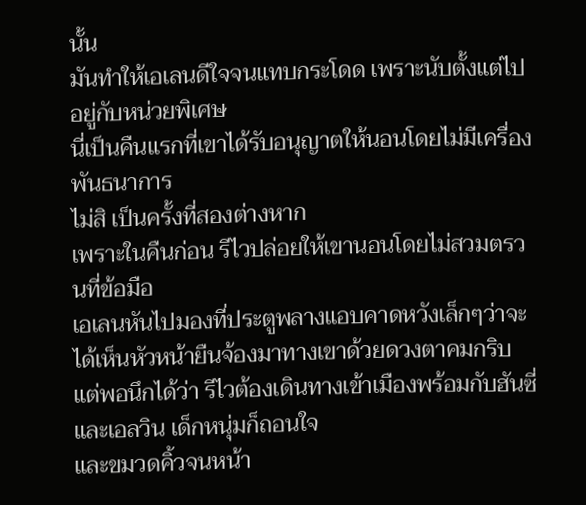นั้น
มันทำให้เอเลนดีใจจนแทบกระโดด เพราะนับตั้งแต่ไปอยู่กับหน่วยพิเศษ
นี่เป็นคืนแรกที่เขาได้รับอนุญาตให้นอนโดยไม่มีเครื่องพันธนาการ
ไม่สิ เป็นครั้งที่สองต่างหาก
เพราะในคืนก่อน รีไวปล่อยให้เขานอนโดยไม่สวมตรวนที่ข้อมือ
เอเลนหันไปมองที่ประตูพลางแอบคาดหวังเล็กๆว่าจะได้เห็นหัวหน้ายืนจ้องมาทางเขาด้วยดวงตาคมกริบ
แต่พอนึกได้ว่า รีไวต้องเดินทางเข้าเมืองพร้อมกับฮันซี่และเอลวิน เด็กหนุ่มก็ถอนใจ
และขมวดคิ้วจนหน้า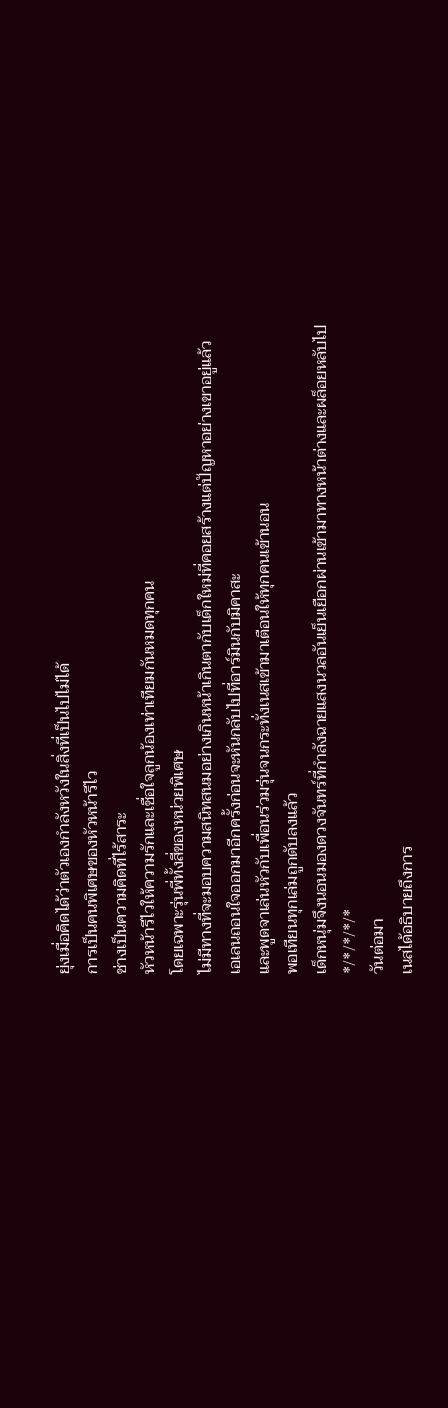ยุ่งเมื่อคิดได้ว่าตัวเองกำลังหวังในสิ่งที่เป็นไปไม่ได้
การเป็นคนพิเศษของหัวหน้ารีไว
ช่างเป็นความคิดที่ไร้สาระ
หัวหน้ารีไวให้ความรักและเชื่อใจลูกน้องเท่าเทียมกันหมดทุกคน
โดยเฉพาะรุ่นพี่ทั้งสี่ของหน่วยพิเศษ
ไม่มีทางที่จะมอบความสนิทสนมอย่างเกินหน้าเกินตากับเด็กใหม่ที่คอยสร้างแต่ปัญหาอย่างเขาอยู่แล้ว
เอเลนถอนใจออกมาอีกครั้งก่อนจะหันกลับไปที่อาร์มินกับมิคาสะ
และพูดจาเล่นหัวกับเพื่อนร่วมรุ่นจนกระทั่งเนสเข้ามาเตือนให้ทุกคนเข้านอน
พอเทียนทุกเล่มถูกดับลงแล้ว
เด็กหนุ่มจึงนอนมองดวงจันทร์ที่กำลังฉายแสงนวลอันเย็นเยือกผ่านเข้ามาทางหน้าต่างและผล็อยหลับไป
*/*/*/*/*
วันต่อมา
เนสได้อธิบายถึงการ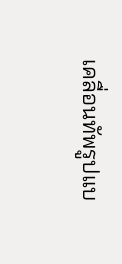เคลื่อนทัพรูปแบ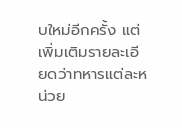บใหม่อีกครั้ง แต่เพิ่มเติมรายละเอียดว่าทหารแต่ละหน่วย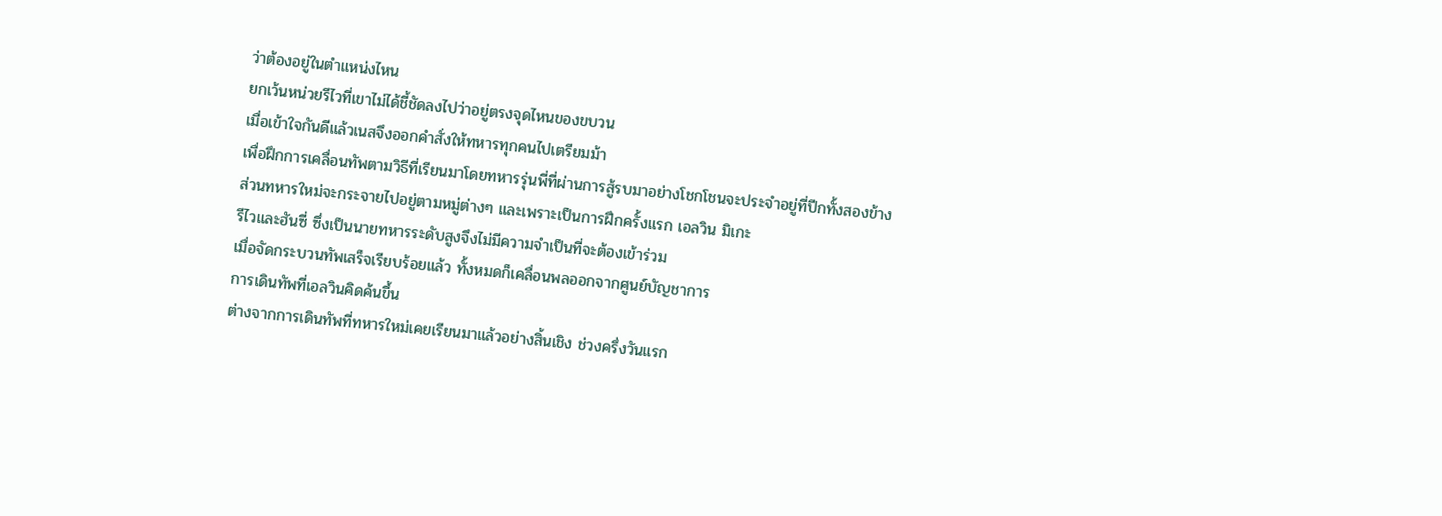ว่าต้องอยู่ในตำแหน่งไหน
ยกเว้นหน่วยรีไวที่เขาไม่ได้ชี้ชัดลงไปว่าอยู่ตรงจุดไหนของขบวน
เมื่อเข้าใจกันดีแล้วเนสจึงออกคำสั่งให้ทหารทุกคนไปเตรียมม้า
เพื่อฝึกการเคลื่อนทัพตามวิธีที่เรียนมาโดยทหารรุ่นพี่ที่ผ่านการสู้รบมาอย่างโชกโชนจะประจำอยู่ที่ปีกทั้งสองข้าง
ส่วนทหารใหม่จะกระจายไปอยู่ตามหมู่ต่างๆ และเพราะเป็นการฝึกครั้งแรก เอลวิน มิเกะ
รีไวและฮันซี่ ซึ่งเป็นนายทหารระดับสูงจึงไม่มีความจำเป็นที่จะต้องเข้าร่วม
เมื่อจัดกระบวนทัพเสร็จเรียบร้อยแล้ว ทั้งหมดก็เคลื่อนพลออกจากศูนย์บัญชาการ
การเดินทัพที่เอลวินคิดค้นขึ้น
ต่างจากการเดินทัพที่ทหารใหม่เคยเรียนมาแล้วอย่างสิ้นเชิง ช่วงครึ่งวันแรก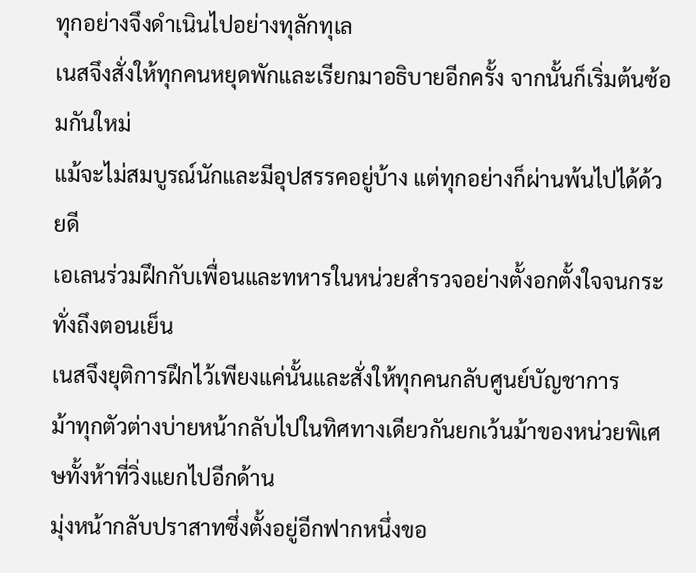ทุกอย่างจึงดำเนินไปอย่างทุลักทุเล
เนสจึงสั่งให้ทุกคนหยุดพักและเรียกมาอธิบายอีกครั้ง จากนั้นก็เริ่มต้นซ้อมกันใหม่
แม้จะไม่สมบูรณ์นักและมีอุปสรรคอยู่บ้าง แต่ทุกอย่างก็ผ่านพ้นไปได้ด้วยดี
เอเลนร่วมฝึกกับเพื่อนและทหารในหน่วยสำรวจอย่างตั้งอกตั้งใจจนกระทั่งถึงตอนเย็น
เนสจึงยุติการฝึกไว้เพียงแค่นั้นและสั่งให้ทุกคนกลับศูนย์บัญชาการ
ม้าทุกตัวต่างบ่ายหน้ากลับไปในทิศทางเดียวกันยกเว้นม้าของหน่วยพิเศษทั้งห้าที่วิ่งแยกไปอีกด้าน
มุ่งหน้ากลับปราสาทซึ่งตั้งอยู่อีกฟากหนึ่งขอ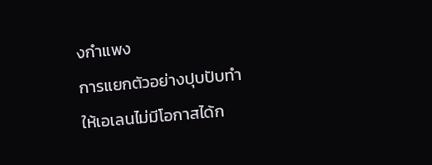งกำแพง
การแยกตัวอย่างปุบปับทำให้เอเลนไม่มีโอกาสได้ก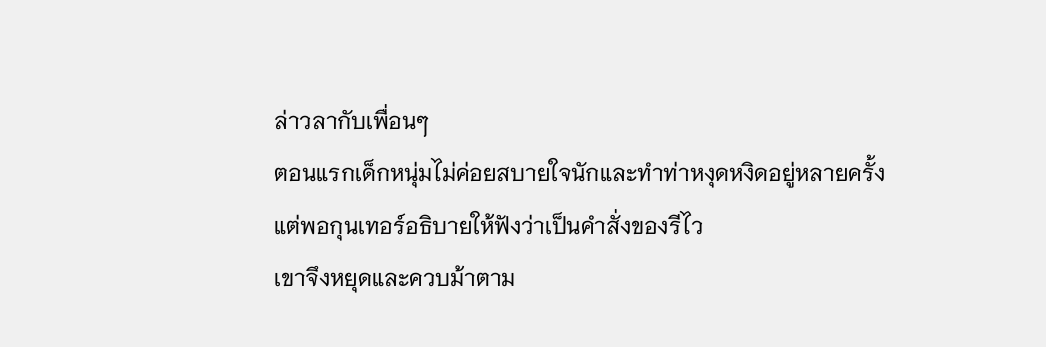ล่าวลากับเพื่อนๆ
ตอนแรกเด็กหนุ่มไม่ค่อยสบายใจนักและทำท่าหงุดหงิดอยู่หลายครั้ง
แต่พอกุนเทอร์อธิบายให้ฟังว่าเป็นคำสั่งของรีไว
เขาจึงหยุดและควบม้าตาม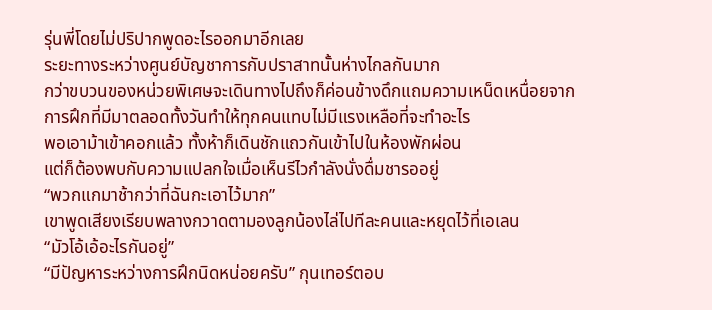รุ่นพี่โดยไม่ปริปากพูดอะไรออกมาอีกเลย
ระยะทางระหว่างศูนย์บัญชาการกับปราสาทนั้นห่างไกลกันมาก
กว่าขบวนของหน่วยพิเศษจะเดินทางไปถึงก็ค่อนข้างดึกแถมความเหน็ดเหนื่อยจากการฝึกที่มีมาตลอดทั้งวันทำให้ทุกคนแทบไม่มีแรงเหลือที่จะทำอะไร
พอเอาม้าเข้าคอกแล้ว ทั้งห้าก็เดินชักแถวกันเข้าไปในห้องพักผ่อน
แต่ก็ต้องพบกับความแปลกใจเมื่อเห็นรีไวกำลังนั่งดื่มชารออยู่
“พวกแกมาช้ากว่าที่ฉันกะเอาไว้มาก”
เขาพูดเสียงเรียบพลางกวาดตามองลูกน้องไล่ไปทีละคนและหยุดไว้ที่เอเลน
“มัวโอ้เอ้อะไรกันอยู่”
“มีปัญหาระหว่างการฝึกนิดหน่อยครับ” กุนเทอร์ตอบ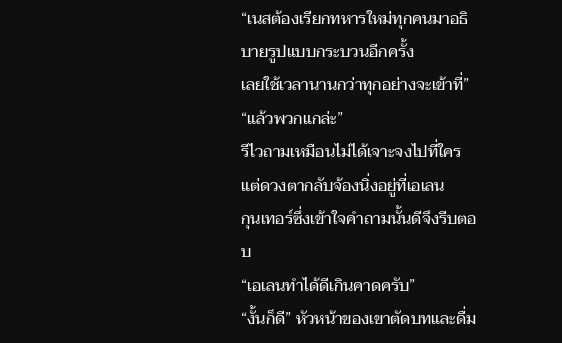“เนสต้องเรียกทหารใหม่ทุกคนมาอธิบายรูปแบบกระบวนอีกครั้ง
เลยใช้เวลานานกว่าทุกอย่างจะเข้าที่”
“แล้วพวกแกล่ะ”
รีไวถามเหมือนไม่ได้เจาะจงไปที่ใคร แต่ดวงตากลับจ้องนิ่งอยู่ที่เอเลน
กุนเทอร์ซึ่งเข้าใจคำถามนั้นดีจึงรีบตอบ
“เอเลนทำได้ดีเกินคาดครับ”
“งั้นก็ดี” หัวหน้าของเขาตัดบทและดื่ม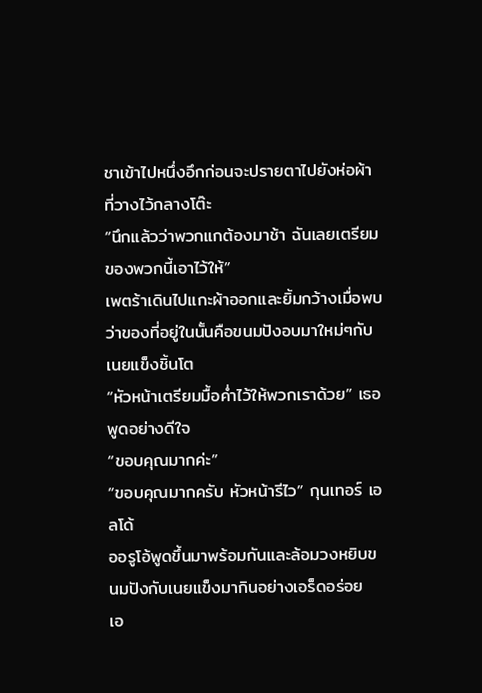ชาเข้าไปหนึ่งอึกก่อนจะปรายตาไปยังห่อผ้าที่วางไว้กลางโต๊ะ
“นึกแล้วว่าพวกแกต้องมาช้า ฉันเลยเตรียมของพวกนี้เอาไว้ให้”
เพตร้าเดินไปแกะผ้าออกและยิ้มกว้างเมื่อพบว่าของที่อยู่ในนั้นคือขนมปังอบมาใหม่ๆกับเนยแข็งชิ้นโต
“หัวหน้าเตรียมมื้อค่ำไว้ให้พวกเราด้วย” เธอพูดอย่างดีใจ
“ขอบคุณมากค่ะ”
“ขอบคุณมากครับ หัวหน้ารีไว” กุนเทอร์ เอลโด้
ออรูโอ้พูดขึ้นมาพร้อมกันและล้อมวงหยิบขนมปังกับเนยแข็งมากินอย่างเอร็ดอร่อย
เอ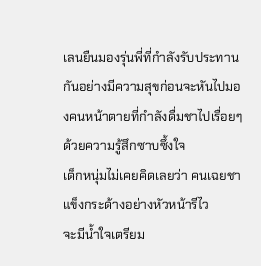เลนยืนมองรุ่นพี่ที่กำลังรับประทานกันอย่างมีความสุขก่อนจะหันไปมองคนหน้าตายที่กำลังดื่มชาไปเรื่อยๆด้วยความรู้สึกซาบซึ้งใจ
เด็กหนุ่มไม่เคยคิดเลยว่า คนเฉยชา แข็งกระด้างอย่างหัวหน้ารีไว
จะมีน้ำใจเตรียม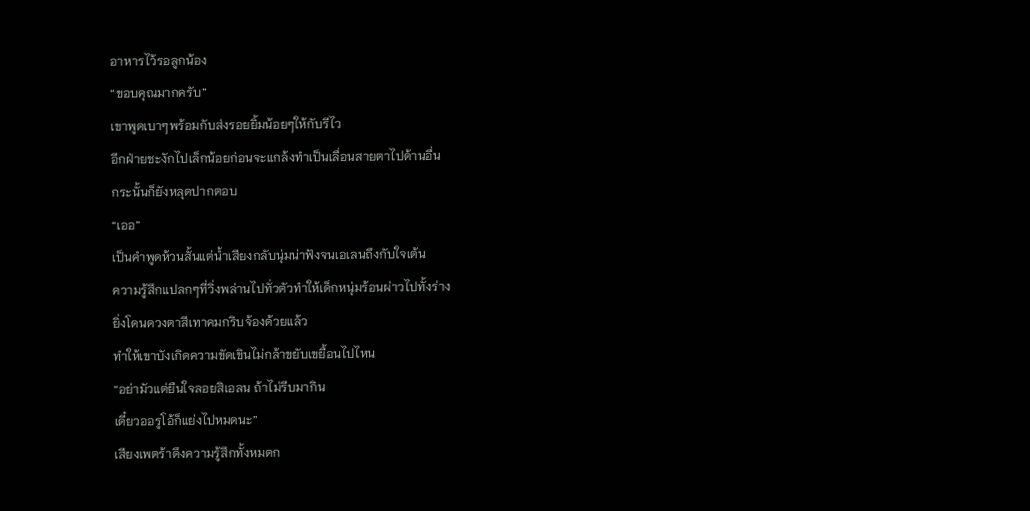อาหารไว้รอลูกน้อง
“ขอบคุณมากครับ”
เขาพูดเบาๆพร้อมกับส่งรอยยิ้มน้อยๆให้กับรีไว
อีกฝ่ายชะงักไปเล็กน้อยก่อนจะแกล้งทำเป็นเลื่อนสายตาไปด้านอื่น
กระนั้นก็ยังหลุดปากตอบ
“เออ”
เป็นคำพูดห้วนสั้นแต่น้ำเสียงกลับนุ่มน่าฟังจนเอเลนถึงกับใจเต้น
ความรู้สึกแปลกๆที่วิ่งพล่านไปทั่วตัวทำให้เด็กหนุ่มร้อนผ่าวไปทั้งร่าง
ยิ่งโดนดวงตาสีเทาคมกริบจ้องด้วยแล้ว
ทำให้เขาบังเกิดความขัดเขินไม่กล้าขยับเขยื้อนไปไหน
“อย่ามัวแต่ยืนใจลอยสิเอลน ถ้าไม่รีบมากิน
เดี๋ยวออรูโอ้ก็แย่งไปหมดนะ”
เสียงเพตร้าดึงความรู้สึกทั้งหมดก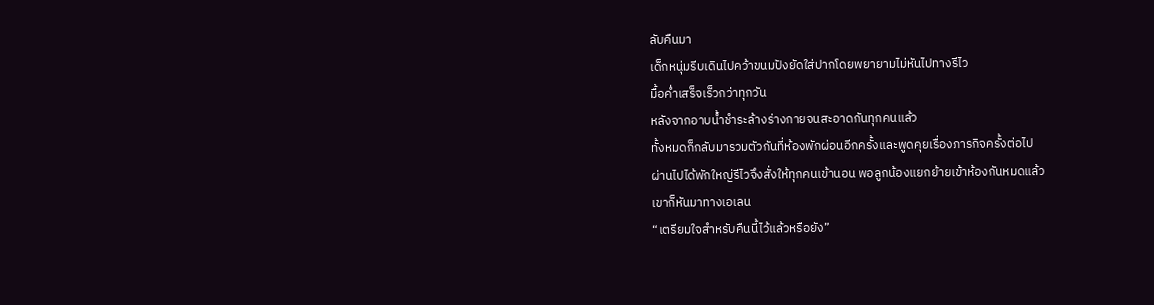ลับคืนมา
เด็กหนุ่มรีบเดินไปคว้าขนมปังยัดใส่ปากโดยพยายามไม่หันไปทางรีไว
มื้อค่ำเสร็จเร็วกว่าทุกวัน
หลังจากอาบน้ำชำระล้างร่างกายจนสะอาดกันทุกคนแล้ว
ทั้งหมดก็กลับมารวมตัวกันที่ห้องพักผ่อนอีกครั้งและพูดคุยเรื่องภารกิจครั้งต่อไป
ผ่านไปได้พักใหญ่รีไวจึงสั่งให้ทุกคนเข้านอน พอลูกน้องแยกย้ายเข้าห้องกันหมดแล้ว
เขาก็หันมาทางเอเลน
“เตรียมใจสำหรับคืนนี้ไว้แล้วหรือยัง”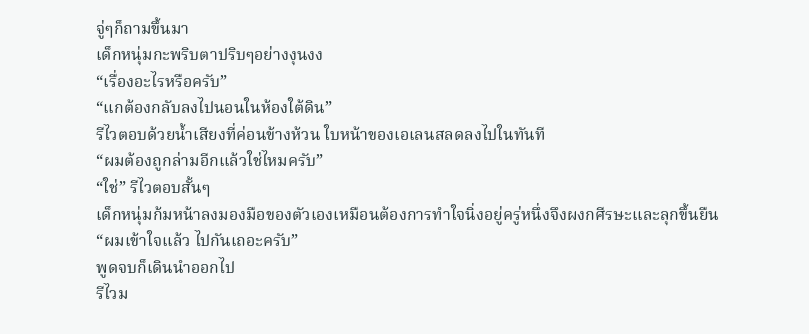จู่ๆก็ถามขึ้นมา
เด็กหนุ่มกะพริบตาปริบๆอย่างงุนงง
“เรื่องอะไรหรือครับ”
“แกต้องกลับลงไปนอนในห้องใต้ดิน”
รีไวตอบด้วยน้ำเสียงที่ค่อนข้างห้วน ใบหน้าของเอเลนสลดลงไปในทันที
“ผมต้องถูกล่ามอีกแล้วใช่ไหมครับ”
“ใช่” รีไวตอบสั้นๆ
เด็กหนุ่มก้มหน้าลงมองมือของตัวเองเหมือนต้องการทำใจนิ่งอยู่ครู่หนึ่งจึงผงกศีรษะและลุกขึ้นยืน
“ผมเข้าใจแล้ว ไปกันเถอะครับ”
พูดจบก็เดินนำออกไป
รีไวม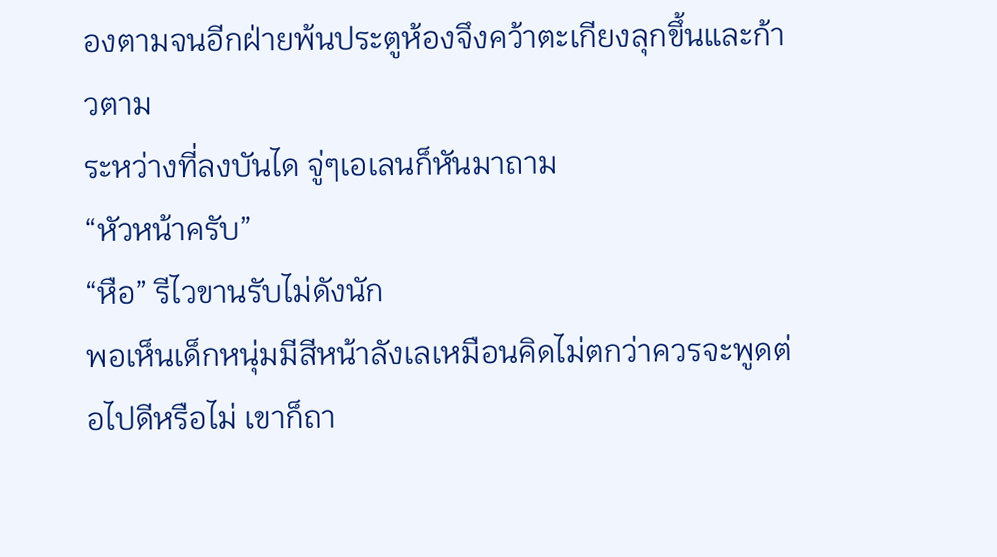องตามจนอีกฝ่ายพ้นประตูห้องจึงคว้าตะเกียงลุกขึ้นและก้าวตาม
ระหว่างที่ลงบันได จู่ๆเอเลนก็หันมาถาม
“หัวหน้าครับ”
“หือ” รีไวขานรับไม่ดังนัก
พอเห็นเด็กหนุ่มมีสีหน้าลังเลเหมือนคิดไม่ตกว่าควรจะพูดต่อไปดีหรือไม่ เขาก็ถา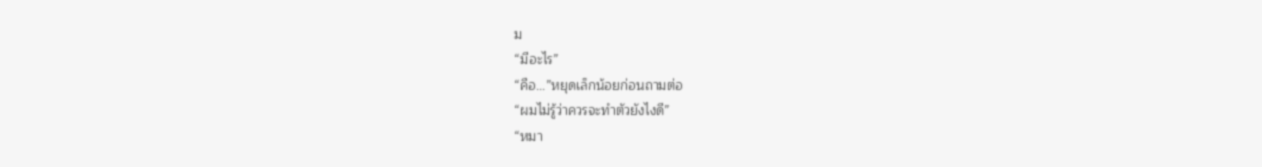ม
“มีอะไร”
“คือ...”หยุดเล็กน้อยก่อนถามต่อ
“ผมไม่รู้ว่าควรจะทำตัวยังไงดี”
“หมา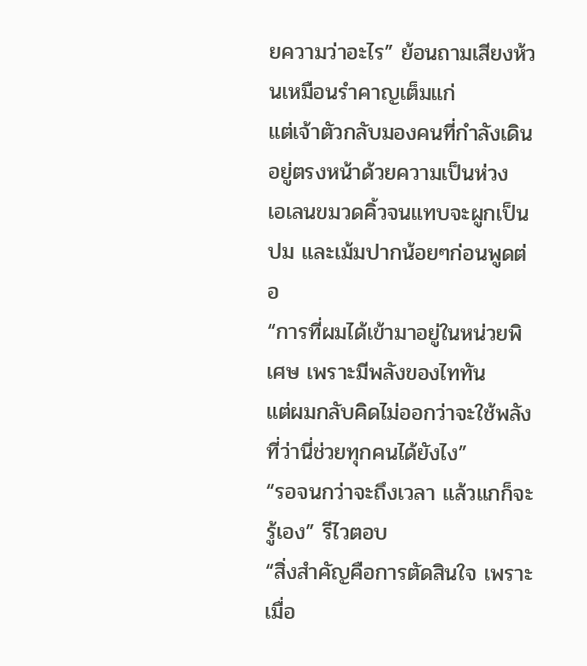ยความว่าอะไร” ย้อนถามเสียงห้วนเหมือนรำคาญเต็มแก่
แต่เจ้าตัวกลับมองคนที่กำลังเดินอยู่ตรงหน้าด้วยความเป็นห่วง
เอเลนขมวดคิ้วจนแทบจะผูกเป็นปม และเม้มปากน้อยๆก่อนพูดต่อ
“การที่ผมได้เข้ามาอยู่ในหน่วยพิเศษ เพราะมีพลังของไททัน
แต่ผมกลับคิดไม่ออกว่าจะใช้พลังที่ว่านี่ช่วยทุกคนได้ยังไง”
“รอจนกว่าจะถึงเวลา แล้วแกก็จะรู้เอง” รีไวตอบ
“สิ่งสำคัญคือการตัดสินใจ เพราะเมื่อ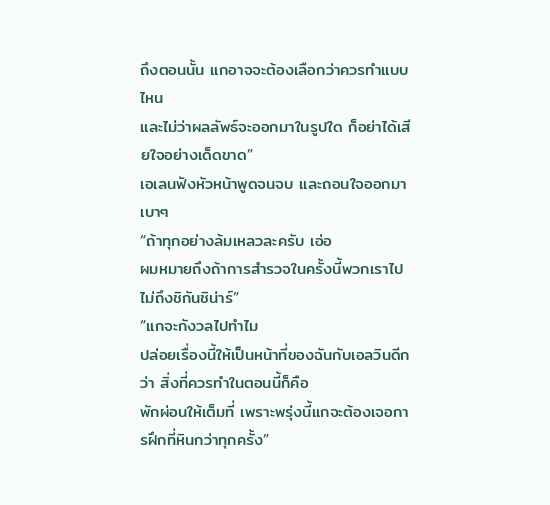ถึงตอนนั้น แกอาจจะต้องเลือกว่าควรทำแบบไหน
และไม่ว่าผลลัพธ์จะออกมาในรูปใด ก็อย่าได้เสียใจอย่างเด็ดขาด”
เอเลนฟังหัวหน้าพูดจนจบ และถอนใจออกมาเบาๆ
“ถ้าทุกอย่างล้มเหลวละครับ เอ่อ
ผมหมายถึงถ้าการสำรวจในครั้งนี้พวกเราไปไม่ถึงชิกันชิน่าร์”
“แกจะกังวลไปทำไม
ปล่อยเรื่องนี้ให้เป็นหน้าที่ของฉันกับเอลวินดีกว่า สิ่งที่ควรทำในตอนนี้ก็คือ
พักผ่อนให้เต็มที่ เพราะพรุ่งนี้แกจะต้องเจอการฝึกที่หินกว่าทุกครั้ง”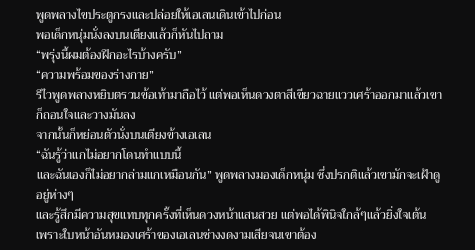พูดพลางไขประตูกรงและปล่อยให้เอเลนเดินเข้าไปก่อน
พอเด็กหนุ่มนั่งลงบนเตียงแล้วก็หันไปถาม
“พรุ่งนี้ผมต้องฝึกอะไรบ้างครับ”
“ความพร้อมของร่างกาย”
รีไวพูดพลางหยิบตรวนข้อเท้ามาถือไว้ แต่พอเห็นดวงตาสีเขียวฉายแววเศร้าออกมาแล้วเขาก็ถอนใจและวางมันลง
จากนั้นก็หย่อนตัวนั่งบนเตียงข้างเอเลน
“ฉันรู้ว่าแกไม่อยากโดนทำแบบนี้
และฉันเองก็ไม่อยากล่ามแกเหมือนกัน” พูดพลางมองเด็กหนุ่ม ซึ่งปรกติแล้วเขามักจะเฝ้าดูอยู่ห่างๆ
และรู้สึกมีความสุขแทบทุกครั้งที่เห็นดวงหน้าแสนสวย แต่พอได้พินิจใกล้ๆแล้วยิ่งใจเต้น
เพราะใบหน้าอันหมองเศร้าของเอเลนช่างงดงามเสียจนเขาต้อง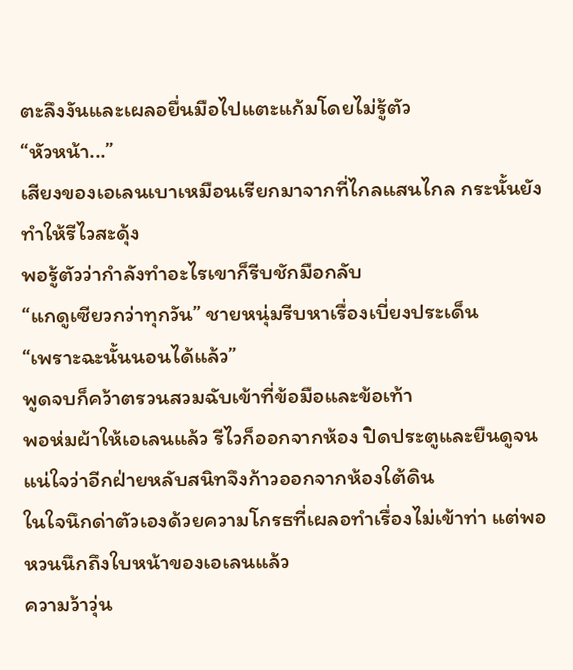ตะลึงงันและเผลอยื่นมือไปแตะแก้มโดยไม่รู้ตัว
“หัวหน้า...”
เสียงของเอเลนเบาเหมือนเรียกมาจากที่ไกลแสนไกล กระนั้นยังทำให้รีไวสะดุ้ง
พอรู้ตัวว่ากำลังทำอะไรเขาก็รีบชักมือกลับ
“แกดูเซียวกว่าทุกวัน” ชายหนุ่มรีบหาเรื่องเบี่ยงประเด็น
“เพราะฉะนั้นนอนได้แล้ว”
พูดจบก็คว้าตรวนสวมฉับเข้าที่ข้อมือและข้อเท้า
พอห่มผ้าให้เอเลนแล้ว รีไวก็ออกจากห้อง ปิดประตูและยืนดูจนแน่ใจว่าอีกฝ่ายหลับสนิทจึงก้าวออกจากห้องใต้ดิน
ในใจนึกด่าตัวเองด้วยความโกรธที่เผลอทำเรื่องไม่เข้าท่า แต่พอหวนนึกถึงใบหน้าของเอเลนแล้ว
ความว้าวุ่น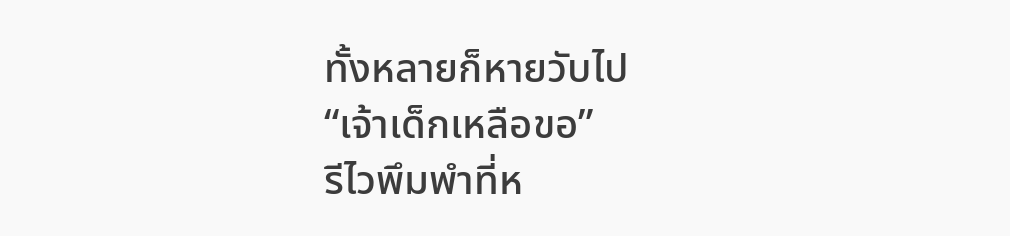ทั้งหลายก็หายวับไป
“เจ้าเด็กเหลือขอ”
รีไวพึมพำที่ห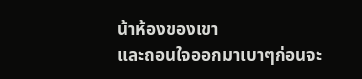น้าห้องของเขา
และถอนใจออกมาเบาๆก่อนจะ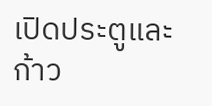เปิดประตูและก้าว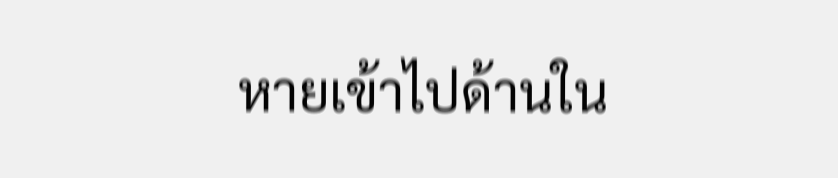หายเข้าไปด้านใน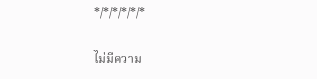*/*/*/*/*/*

ไม่มีความ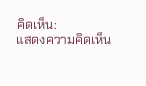คิดเห็น:
แสดงความคิดเห็น